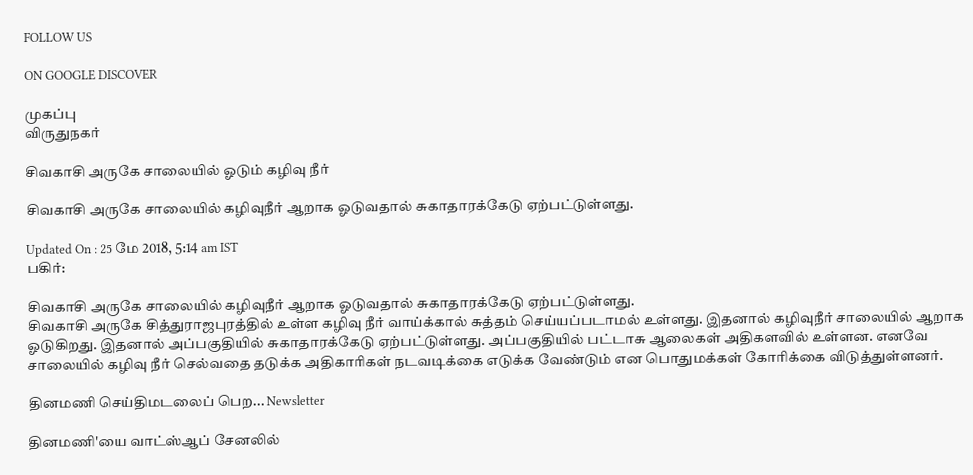FOLLOW US

ON GOOGLE DISCOVER

முகப்பு
விருதுநகர்

சிவகாசி அருகே சாலையில் ஓடும் கழிவு நீர்

சிவகாசி அருகே சாலையில் கழிவுநீர் ஆறாக ஓடுவதால் சுகாதாரக்கேடு ஏற்பட்டுள்ளது.

Updated On : 25 மே 2018, 5:14 am IST
பகிர்:

சிவகாசி அருகே சாலையில் கழிவுநீர் ஆறாக ஓடுவதால் சுகாதாரக்கேடு ஏற்பட்டுள்ளது.
சிவகாசி அருகே சித்துராஜபுரத்தில் உள்ள கழிவு நீர் வாய்க்கால் சுத்தம் செய்யப்படாமல் உள்ளது. இதனால் கழிவுநீர் சாலையில் ஆறாக ஓடுகிறது. இதனால் அப்பகுதியில் சுகாதாரக்கேடு ஏற்பட்டுள்ளது. அப்பகுதியில் பட்டாசு ஆலைகள் அதிகளவில் உள்ளன. எனவே சாலையில் கழிவு நீர் செல்வதை தடுக்க அதிகாரிகள் நடவடிக்கை எடுக்க வேண்டும் என பொதுமக்கள் கோரிக்கை விடுத்துள்ளனர்.

தினமணி செய்திமடலைப் பெற... Newsletter

தினமணி'யை வாட்ஸ்ஆப் சேனலில்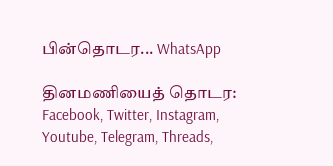பின்தொடர... WhatsApp

தினமணியைத் தொடர: Facebook, Twitter, Instagram, Youtube, Telegram, Threads,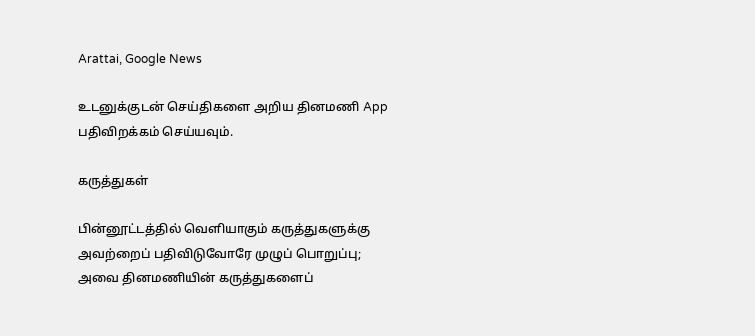Arattai, Google News

உடனுக்குடன் செய்திகளை அறிய தினமணி App பதிவிறக்கம் செய்யவும்.

கருத்துகள்

பின்னூட்டத்தில் வெளியாகும் கருத்துகளுக்கு அவற்றைப் பதிவிடுவோரே முழுப் பொறுப்பு; அவை தினமணியின் கருத்துகளைப்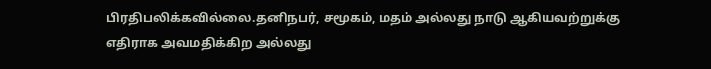பிரதிபலிக்கவில்லை.தனிநபர், சமூகம், மதம் அல்லது நாடு ஆகியவற்றுக்கு எதிராக அவமதிக்கிற அல்லது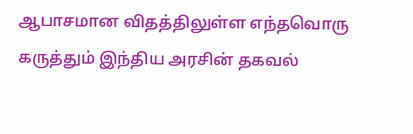ஆபாசமான விதத்திலுள்ள எந்தவொரு கருத்தும் இந்திய அரசின் தகவல்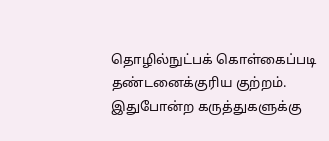தொழில்நுட்பக் கொள்கைப்படி தண்டனைக்குரிய குற்றம். இதுபோன்ற கருத்துகளுக்கு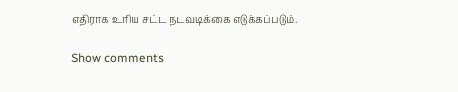எதிராக உரிய சட்ட நடவடிக்கை எடுக்கப்படும்.

Show comments